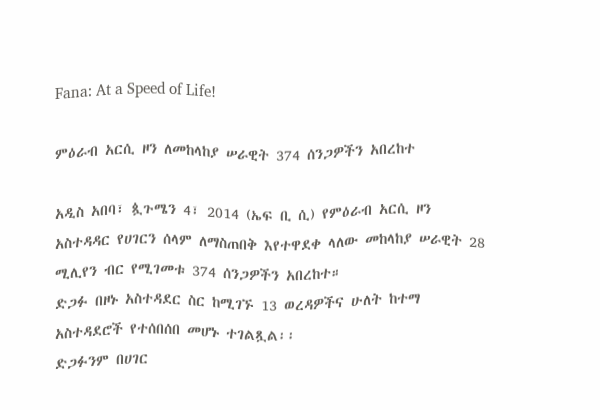Fana: At a Speed of Life!

ምዕራብ አርሲ ዞን ለመከላከያ ሠራዊት 374 ሰንጋዎችን አበረከተ

አዲስ አበባ፣ ጷጉሜን 4፣ 2014 (ኤፍ ቢ ሲ) የምዕራብ አርሲ ዞን አስተዳዳር የሀገርን ሰላም ለማስጠበቅ እየተዋደቀ ላለው መከላከያ ሠራዊት 28 ሚሊየን ብር የሚገመቱ 374 ሰንጋዎችን አበረከተ።
ድጋፉ በዞኑ አስተዳደር ስር ከሚገኙ 13 ወረዳዎችና ሁለት ከተማ አስተዳደሮች የተሰበሰበ መሆኑ ተገልጿል፡፡
ድጋፉንም በሀገር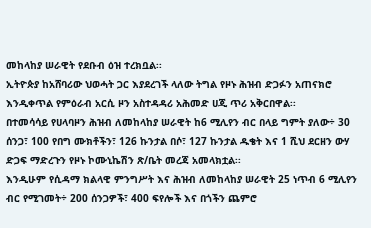መከላከያ ሠራዊት የደቡብ ዕዝ ተረክቧል፡፡
ኢትዮጵያ ከአሸባሪው ህወሓት ጋር እያደረገች ላለው ትግል የዞኑ ሕዝብ ድጋፉን አጠናክሮ እንዲቀጥል የምዕራብ አርሲ ዞን አስተዳዳሪ አሕመድ ሀጂ ጥሪ አቅርበዋል፡፡
በተመሳሳይ የሀላባዞን ሕዝብ ለመከላከያ ሠራዊት ከ6 ሚሊየን ብር በላይ ግምት ያለው÷ 30 ሰንጋ፣ 100 የበግ ሙክቶችን፣ 126 ኩንታል በሶ፣ 127 ኩንታል ዱቄት እና 1 ሺህ ደርዘን ውሃ ድጋፍ ማድረጉን የዞኑ ኮሙኒኬሽን ጽ/ቤት መረጃ አመላክቷል፡፡
እንዲሁም የሲዳማ ክልላዊ ምንግሥት እና ሕዝብ ለመከላከያ ሠራዊት 25 ነጥብ 6 ሚሊየን ብር የሚገመት÷ 200 ሰንጋዎች፣ 400 ፍየሎች እና በጎችን ጨምሮ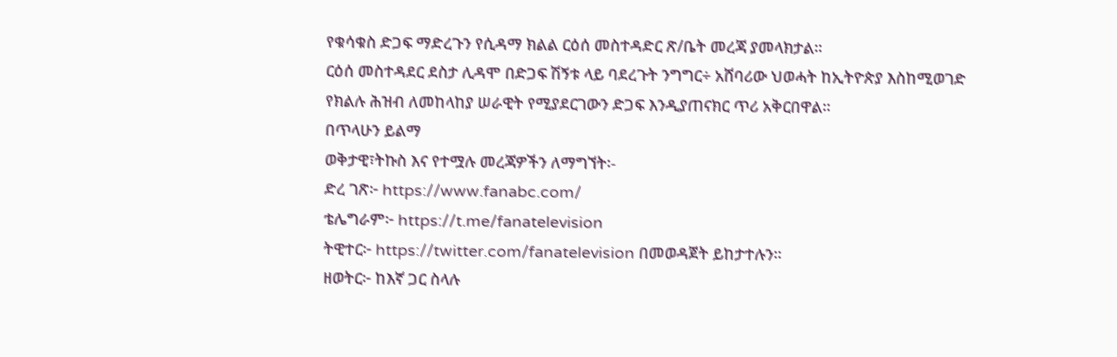የቁሳቁስ ድጋፍ ማድረጉን የሲዳማ ክልል ርዕሰ መስተዳድር ጽ/ቤት መረጃ ያመላክታል፡፡
ርዕሰ መስተዳደር ደስታ ሊዳሞ በድጋፍ ሽኝቱ ላይ ባደረጉት ንግግር÷ አሸባሪው ህወሓት ከኢትዮጵያ እስከሚወገድ የክልሉ ሕዝብ ለመከላከያ ሠራዊት የሚያደርገውን ድጋፍ እንዲያጠናክር ጥሪ አቅርበዋል፡፡
በጥላሁን ይልማ
ወቅታዊ፣ትኩስ እና የተሟሉ መረጃዎችን ለማግኘት፡-
ድረ ገጽ፦ https://www.fanabc.com/
ቴሌግራም፦ https://t.me/fanatelevision
ትዊተር፦ https://twitter.com/fanatelevision በመወዳጀት ይከታተሉን፡፡
ዘወትር፦ ከእኛ ጋር ስላሉ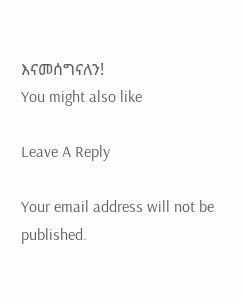እናመሰግናለን!
You might also like

Leave A Reply

Your email address will not be published.